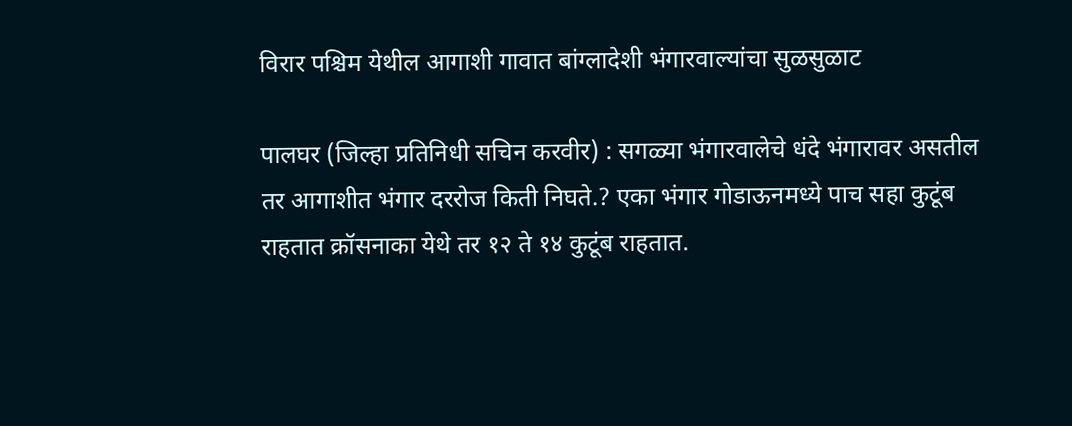विरार पश्चिम येथील आगाशी गावात बांग्लादेशी भंगारवाल्यांचा सुळसुळाट

पालघर (जिल्हा प्रतिनिधी सचिन करवीर) : सगळ्या भंगारवालेचे धंदे भंगारावर असतील तर आगाशीत भंगार दररोज किती निघते.? एका भंगार गोडाऊनमध्ये पाच सहा कुटूंब राहतात क्रॉसनाका येथे तर १२ ते १४ कुटूंब राहतात.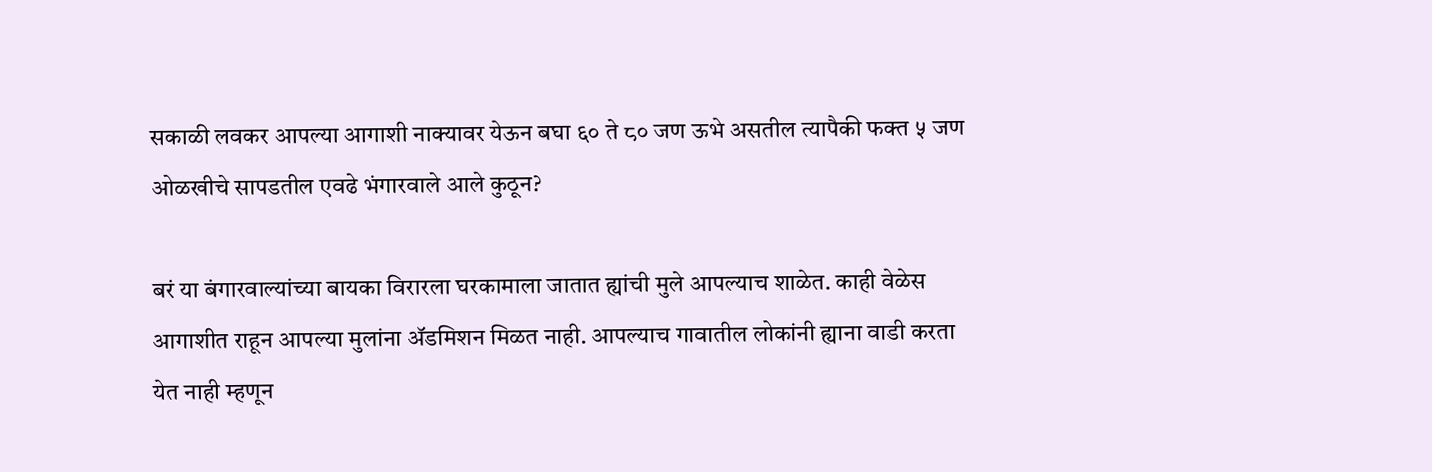सकाळी लवकर आपल्या आगाशी नाक्यावर येऊन बघा ६० ते ८० जण ऊभे असतील त्यापैकी फक्त ५ जण ओळखीचे सापडतील एवढे भंगारवाले आले कुठून?

बरं या बंगारवाल्यांच्या बायका विरारला घरकामाला जातात ह्यांची मुले आपल्याच शाळेत. काही वेळेस आगाशीत राहून आपल्या मुलांना ॲडमिशन मिळत नाही. आपल्याच गावातील लोकांनी ह्याना वाडी करता येत नाही म्हणून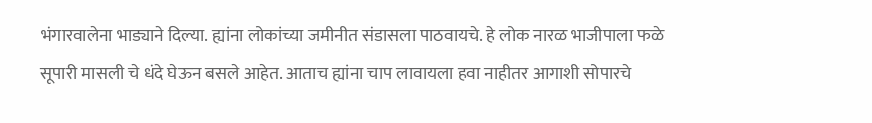भंगारवालेना भाड्याने दिल्या. ह्यांना लोकांच्या जमीनीत संडासला पाठवायचे. हे लोक नारळ भाजीपाला फळे सूपारी मासली चे धंदे घेऊन बसले आहेत. आताच ह्यांना चाप लावायला हवा नाहीतर आगाशी सोपारचे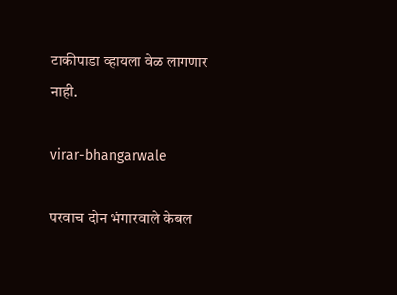टाकीपाडा व्हायला वेळ लागणार नाही.

virar-bhangarwale

परवाच दोन भंगारवाले केबल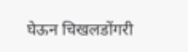घेऊन चिखलडोंगरी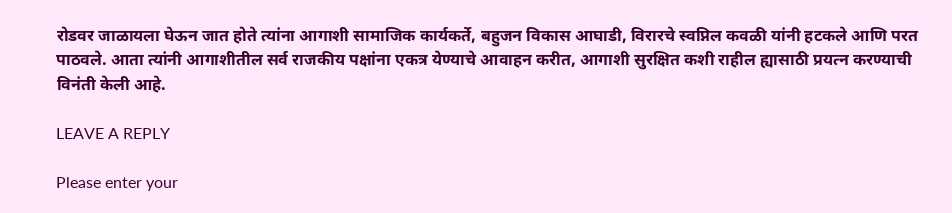रोडवर जाळायला घेऊन जात होते त्यांना आगाशी सामाजिक कार्यकर्ते, बहुजन विकास आघाडी, विरारचे स्वप्निल कवळी यांनी हटकले आणि परत पाठवले. आता त्यांनी आगाशीतील सर्व राजकीय पक्षांना एकत्र येण्याचे आवाहन करीत, आगाशी सुरक्षित कशी राहील ह्यासाठी प्रयत्न करण्याची विनंती केली आहे.

LEAVE A REPLY

Please enter your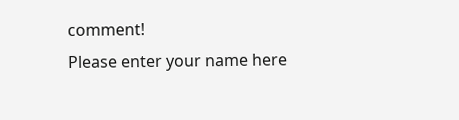comment!
Please enter your name here